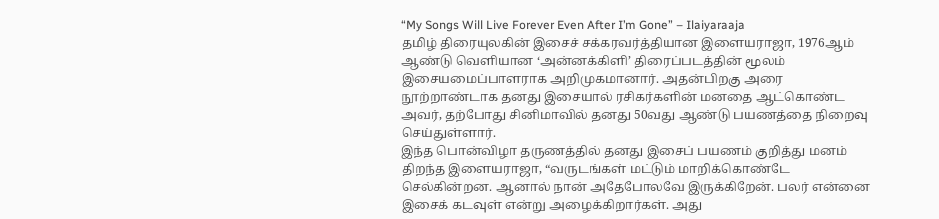“My Songs Will Live Forever Even After I’m Gone” – Ilaiyaraaja
தமிழ் திரையுலகின் இசைச் சக்கரவர்த்தியான இளையராஜா, 1976ஆம் ஆண்டு வெளியான ‘அன்னக்கிளி’ திரைப்படத்தின் மூலம் இசையமைப்பாளராக அறிமுகமானார். அதன்பிறகு அரை நூற்றாண்டாக தனது இசையால் ரசிகர்களின் மனதை ஆட்கொண்ட அவர், தற்போது சினிமாவில் தனது 50வது ஆண்டு பயணத்தை நிறைவு செய்துள்ளார்.
இந்த பொன்விழா தருணத்தில் தனது இசைப் பயணம் குறித்து மனம் திறந்த இளையராஜா, “வருடங்கள் மட்டும் மாறிக்கொண்டே செல்கின்றன. ஆனால் நான் அதேபோலவே இருக்கிறேன். பலர் என்னை இசைக் கடவுள் என்று அழைக்கிறார்கள். அது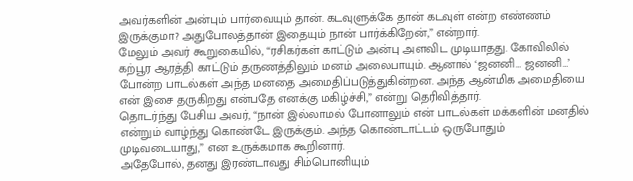அவர்களின் அன்பும் பார்வையும் தான். கடவுளுக்கே தான் கடவுள் என்ற எண்ணம் இருக்குமா? அதுபோலத்தான் இதையும் நான் பார்க்கிறேன்,” என்றார்.
மேலும் அவர் கூறுகையில், “ரசிகர்கள் காட்டும் அன்பு அளவிட முடியாதது. கோவிலில் கற்பூர ஆரத்தி காட்டும் தருணத்திலும் மனம் அலைபாயும். ஆனால் ‘ஜனனி… ஜனனி…’ போன்ற பாடல்கள் அந்த மனதை அமைதிப்படுத்துகின்றன. அந்த ஆன்மிக அமைதியை என் இசை தருகிறது என்பதே எனக்கு மகிழ்ச்சி,” என்று தெரிவித்தார்.
தொடர்ந்து பேசிய அவர், “நான் இல்லாமல் போனாலும் என் பாடல்கள் மக்களின் மனதில் என்றும் வாழ்ந்து கொண்டே இருக்கும். அந்த கொண்டாட்டம் ஒருபோதும் முடிவடையாது,” என உருக்கமாக கூறினார்.
அதேபோல், தனது இரண்டாவது சிம்பொனியும்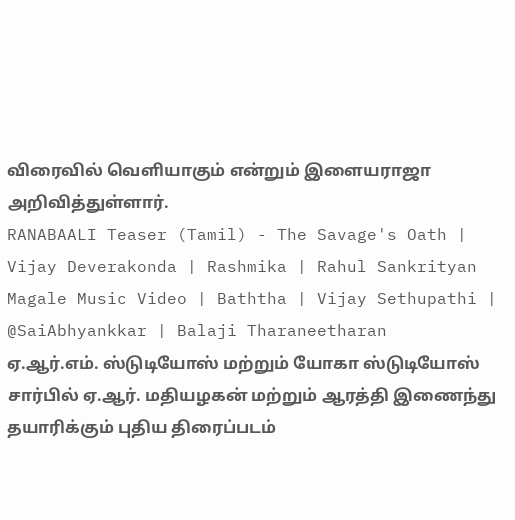விரைவில் வெளியாகும் என்றும் இளையராஜா அறிவித்துள்ளார்.
RANABAALI Teaser (Tamil) - The Savage's Oath | Vijay Deverakonda | Rashmika | Rahul Sankrityan
Magale Music Video | Baththa | Vijay Sethupathi | @SaiAbhyankkar | Balaji Tharaneetharan
ஏ.ஆர்.எம். ஸ்டுடியோஸ் மற்றும் யோகா ஸ்டுடியோஸ் சார்பில் ஏ.ஆர். மதியழகன் மற்றும் ஆரத்தி இணைந்து தயாரிக்கும் புதிய திரைப்படம்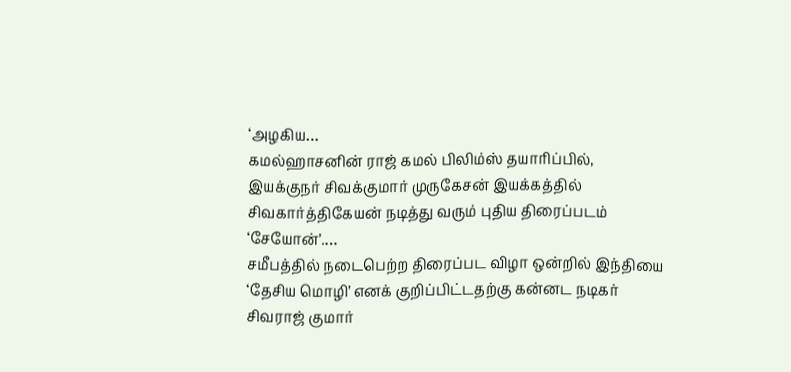‘அழகிய…
கமல்ஹாசனின் ராஜ் கமல் பிலிம்ஸ் தயாரிப்பில், இயக்குநர் சிவக்குமார் முருகேசன் இயக்கத்தில் சிவகார்த்திகேயன் நடித்து வரும் புதிய திரைப்படம் ‘சேயோன்’.…
சமீபத்தில் நடைபெற்ற திரைப்பட விழா ஒன்றில் இந்தியை ‘தேசிய மொழி’ எனக் குறிப்பிட்டதற்கு கன்னட நடிகர் சிவராஜ் குமார்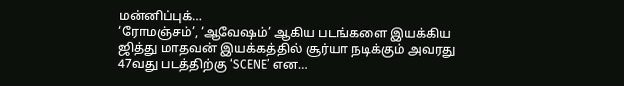மன்னிப்புக்…
‘ரோமஞ்சம்’, ‘ஆவேஷம்’ ஆகிய படங்களை இயக்கிய ஜித்து மாதவன் இயக்கத்தில் சூர்யா நடிக்கும் அவரது 47வது படத்திற்கு ‘SCENE’ என…